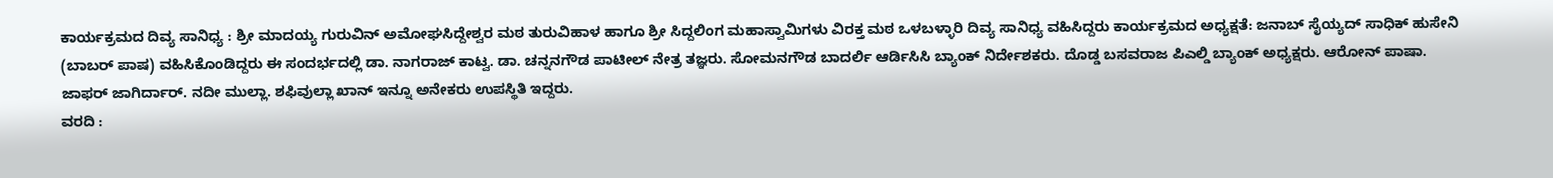ಕಾರ್ಯಕ್ರಮದ ದಿವ್ಯ ಸಾನಿಧ್ಯ : ಶ್ರೀ ಮಾದಯ್ಯ ಗುರುವಿನ್ ಅಮೋಘಸಿದ್ದೇಶ್ವರ ಮಠ ತುರುವಿಹಾಳ ಹಾಗೂ ಶ್ರೀ ಸಿದ್ದಲಿಂಗ ಮಹಾಸ್ವಾಮಿಗಳು ವಿರಕ್ತ ಮಠ ಒಳಬಳ್ಳಾರಿ ದಿವ್ಯ ಸಾನಿಧ್ಯ ವಹಿಸಿದ್ದರು ಕಾರ್ಯಕ್ರಮದ ಅಧ್ಯಕ್ಷತೆ: ಜನಾಬ್ ಸೈಯ್ಯದ್ ಸಾಧಿಕ್ ಹುಸೇನಿ (ಬಾಬರ್ ಪಾಷ) ವಹಿಸಿಕೊಂಡಿದ್ದರು ಈ ಸಂದರ್ಭದಲ್ಲಿ ಡಾ. ನಾಗರಾಜ್ ಕಾಟ್ವ. ಡಾ. ಚನ್ನನಗೌಡ ಪಾಟೀಲ್ ನೇತ್ರ ತಜ್ಞರು. ಸೋಮನಗೌಡ ಬಾದರ್ಲಿ ಆರ್ಡಿಸಿಸಿ ಬ್ಯಾಂಕ್ ನಿರ್ದೇಶಕರು. ದೊಡ್ಡ ಬಸವರಾಜ ಪಿಎಲ್ಡಿ ಬ್ಯಾಂಕ್ ಅಧ್ಯಕ್ಷರು. ಆರೋನ್ ಪಾಷಾ. ಜಾಫರ್ ಜಾಗಿರ್ದಾರ್. ನದೀ ಮುಲ್ಲಾ. ಶಫಿವುಲ್ಲಾ ಖಾನ್ ಇನ್ನೂ ಅನೇಕರು ಉಪಸ್ಥಿತಿ ಇದ್ದರು.
ವರದಿ :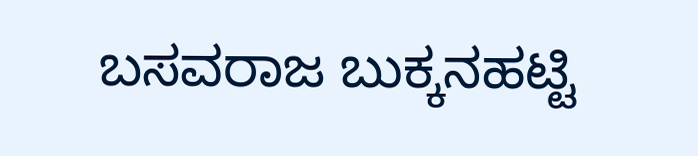ಬಸವರಾಜ ಬುಕ್ಕನಹಟ್ಟಿ